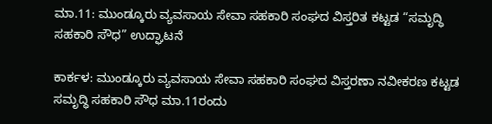ಮಾ.11: ಮುಂಡ್ಕೂರು ವ್ಯವಸಾಯ ಸೇವಾ ಸಹಕಾರಿ ಸಂಘದ ವಿಸ್ತರಿತ ಕಟ್ಟಡ “ಸಮೃದ್ಧಿ ಸಹಕಾರಿ ಸೌಧ” ಉದ್ಘಾಟನೆ

ಕಾರ್ಕಳ: ಮುಂಡ್ಕೂರು ವ್ಯವಸಾಯ ಸೇವಾ ಸಹಕಾರಿ ಸಂಘದ ವಿಸ್ತರಣಾ ನವೀಕರಣ ಕಟ್ಟಡ ಸಮೃದ್ಧಿ ಸಹಕಾರಿ ಸೌಧ ಮಾ.11ರಂದು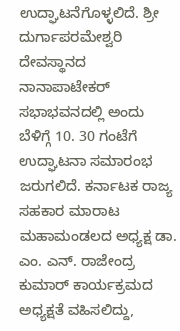ಉದ್ಘಾಟನೆಗೊಳ್ಳಲಿದೆ. ಶ್ರೀ ದುರ್ಗಾಪರಮೇಶ್ವರಿ ದೇವಸ್ಥಾನದ ನಾನಾಪಾಟೇಕರ್ ಸಭಾಭವನದಲ್ಲಿ ಅಂದು ಬೆಳಿಗ್ಗೆ 10. 30 ಗಂಟೆಗೆ ಉದ್ಘಾಟನಾ ಸಮಾರಂಭ ಜರುಗಲಿದೆ. ಕರ್ನಾಟಕ ರಾಜ್ಯ ಸಹಕಾರ ಮಾರಾಟ ಮಹಾಮಂಡಲದ ಅಧ್ಯಕ್ಷ ಡಾ. ಎಂ. ಎನ್. ರಾಜೇಂದ್ರ ಕುಮಾರ್ ಕಾರ್ಯಕ್ರಮದ ಅಧ್ಯಕ್ಷತೆ ವಹಿಸಲಿದ್ದು,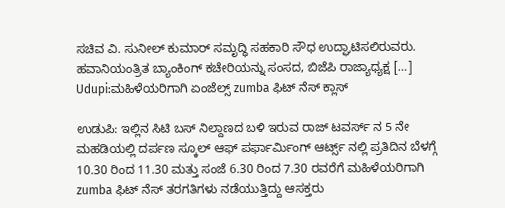ಸಚಿವ ವಿ. ಸುನೀಲ್ ಕುಮಾರ್ ಸಮೃದ್ಧಿ ಸಹಕಾರಿ ಸೌಧ ಉದ್ಘಾಟಿಸಲಿರುವರು. ಹವಾನಿಯಂತ್ರಿತ ಬ್ಯಾಂಕಿಂಗ್ ಕಚೇರಿಯನ್ನು ಸಂಸದ, ಬಿಜೆಪಿ ರಾಜ್ಯಾಧ್ಯಕ್ಷ […]
Udupi:ಮಹಿಳೆಯರಿಗಾಗಿ ಏಂಜೆಲ್ಸ್ zumba ಫಿಟ್ ನೆಸ್ ಕ್ಲಾಸ್

ಉಡುಪಿ: ಇಲ್ಲಿನ ಸಿಟಿ ಬಸ್ ನಿಲ್ದಾಣದ ಬಳಿ ಇರುವ ರಾಜ್ ಟವರ್ಸ್ ನ 5 ನೇ ಮಹಡಿಯಲ್ಲಿ ದರ್ಪಣ ಸ್ಕೂಲ್ ಆಫ್ ಪರ್ಫಾರ್ಮಿಂಗ್ ಆರ್ಟ್ಸ್ ನಲ್ಲಿ ಪ್ರತಿದಿನ ಬೆಳಗ್ಗೆ 10.30 ರಿಂದ 11.30 ಮತ್ತು ಸಂಜೆ 6.30 ರಿಂದ 7.30 ರವರೆಗೆ ಮಹಿಳೆಯರಿಗಾಗಿ zumba ಫಿಟ್ ನೆಸ್ ತರಗತಿಗಳು ನಡೆಯುತ್ತಿದ್ದು ಆಸಕ್ತರು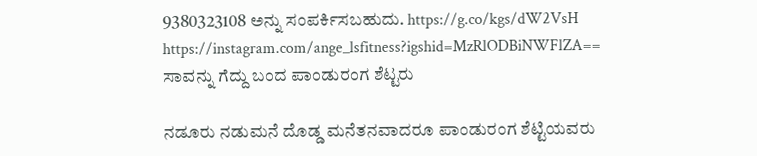9380323108 ಅನ್ನು ಸಂಪರ್ಕಿಸಬಹುದು. https://g.co/kgs/dW2VsH https://instagram.com/ange_lsfitness?igshid=MzRlODBiNWFlZA==
ಸಾವನ್ನು ಗೆದ್ದು ಬಂದ ಪಾಂಡುರಂಗ ಶೆಟ್ಟರು

ನಡೂರು ನಡುಮನೆ ದೊಡ್ಡ ಮನೆತನವಾದರೂ ಪಾಂಡುರಂಗ ಶೆಟ್ಟಿಯವರು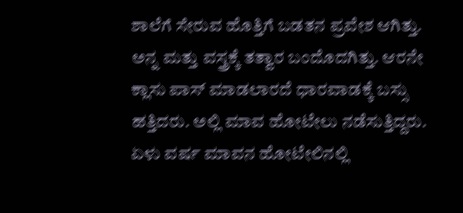ಶಾಲೆಗೆ ಸೇರುವ ಹೊತ್ತಿಗೆ ಬಡತನ ಪ್ರವೇಶ ಆಗಿತ್ತು. ಅನ್ನ ಮತ್ತು ವಸ್ತ್ರಕ್ಕೆ ತತ್ವಾರ ಬಂದೊದಗಿತ್ತು. ಆರನೇ ಕ್ಲಾಸು ಪಾಸ್ ಮಾಡಲಾರದೆ ಧಾರವಾಡಕ್ಕೆ ಬಸ್ಸು ಹತ್ತಿದರು. ಅಲ್ಲಿ ಮಾವ ಹೋಟೇಲು ನಡೆಸುತ್ತಿದ್ದರು. ಏಳು ವರ್ಷ ಮಾವನ ಹೋಟೇಲಿನಲ್ಲಿ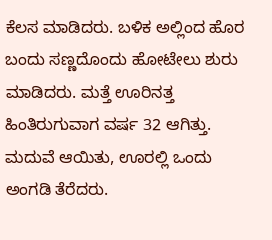ಕೆಲಸ ಮಾಡಿದರು. ಬಳಿಕ ಅಲ್ಲಿಂದ ಹೊರ ಬಂದು ಸಣ್ಣದೊಂದು ಹೋಟೇಲು ಶುರು ಮಾಡಿದರು. ಮತ್ತೆ ಊರಿನತ್ತ ಹಿಂತಿರುಗುವಾಗ ವರ್ಷ 32 ಆಗಿತ್ತು. ಮದುವೆ ಆಯಿತು, ಊರಲ್ಲಿ ಒಂದು ಅಂಗಡಿ ತೆರೆದರು.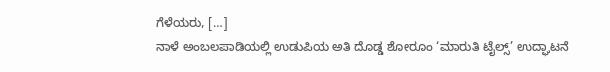ಗೆಳೆಯರು, […]
ನಾಳೆ ಅಂಬಲಪಾಡಿಯಲ್ಲಿ ಉಡುಪಿಯ ಅತಿ ದೊಡ್ಡ ಶೋರೂಂ ‘ಮಾರುತಿ ಟೈಲ್ಸ್’ ಉದ್ಘಾಟನೆ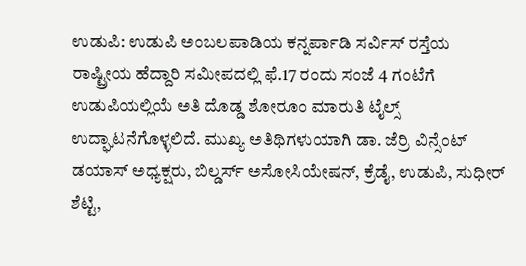ಉಡುಪಿ: ಉಡುಪಿ ಅಂಬಲಪಾಡಿಯ ಕನ್ನರ್ಪಾಡಿ ಸರ್ವಿಸ್ ರಸ್ತೆಯ ರಾಷ್ಟ್ರೀಯ ಹೆದ್ದಾರಿ ಸಮೀಪದಲ್ಲಿ ಫೆ.17 ರಂದು ಸಂಜೆ 4 ಗಂಟೆಗೆ ಉಡುಪಿಯಲ್ಲಿಯೆ ಅತಿ ದೊಡ್ಡ ಶೋರೂಂ ಮಾರುತಿ ಟೈಲ್ಸ್ ಉದ್ಘಾಟನೆಗೊಳ್ಳಲಿದೆ. ಮುಖ್ಯ ಅತಿಥಿಗಳುಯಾಗಿ ಡಾ. ಜೆರ್ರಿ ವಿನ್ಸೆಂಟ್ ಡಯಾಸ್ ಅಧ್ಯಕ್ಷರು, ಬಿಲ್ಡರ್ಸ್ ಅಸೋಸಿಯೇಷನ್, ಕ್ರೆಡೈ, ಉಡುಪಿ, ಸುಧೀರ್ ಶೆಟ್ಟಿ,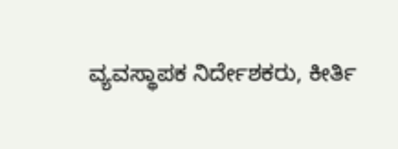ವ್ಯವಸ್ಥಾಪಕ ನಿರ್ದೇಶಕರು, ಕೀರ್ತಿ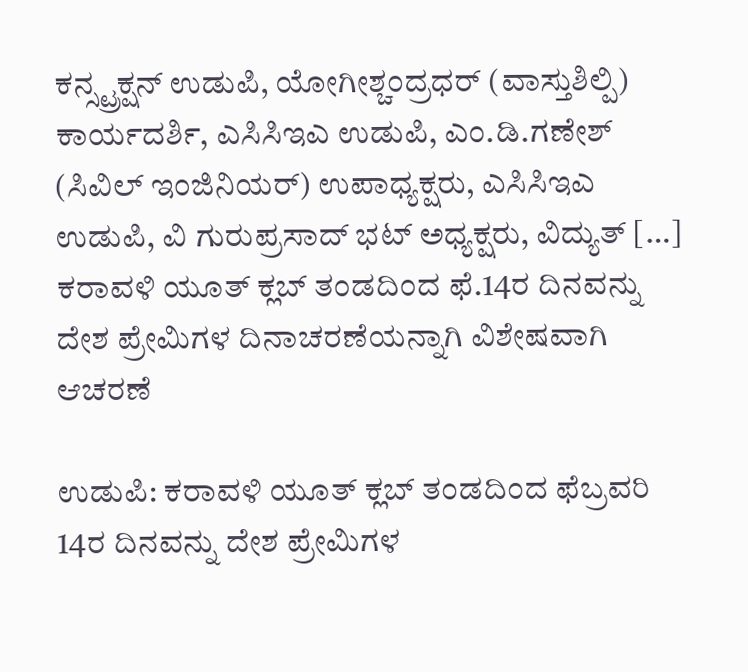ಕನ್ಸ್ಟ್ರಕ್ಷನ್ ಉಡುಪಿ, ಯೋಗೀಶ್ಚಂದ್ರಧರ್ (ವಾಸ್ತುಶಿಲ್ಪಿ) ಕಾರ್ಯದರ್ಶಿ, ಎಸಿಸಿಇಎ ಉಡುಪಿ, ಎಂ.ಡಿ.ಗಣೇಶ್ (ಸಿವಿಲ್ ಇಂಜಿನಿಯರ್) ಉಪಾಧ್ಯಕ್ಷರು, ಎಸಿಸಿಇಎ ಉಡುಪಿ, ವಿ ಗುರುಪ್ರಸಾದ್ ಭಟ್ ಅಧ್ಯಕ್ಷರು, ವಿದ್ಯುತ್ […]
ಕರಾವಳಿ ಯೂತ್ ಕ್ಲಬ್ ತಂಡದಿಂದ ಫೆ.14ರ ದಿನವನ್ನು ದೇಶ ಪ್ರೇಮಿಗಳ ದಿನಾಚರಣೆಯನ್ನಾಗಿ ವಿಶೇಷವಾಗಿ ಆಚರಣೆ

ಉಡುಪಿ: ಕರಾವಳಿ ಯೂತ್ ಕ್ಲಬ್ ತಂಡದಿಂದ ಫೆಬ್ರವರಿ 14ರ ದಿನವನ್ನು ದೇಶ ಪ್ರೇಮಿಗಳ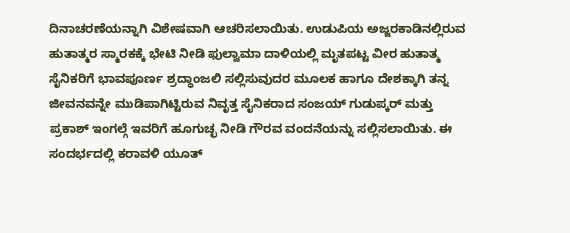ದಿನಾಚರಣೆಯನ್ನಾಗಿ ವಿಶೇಷವಾಗಿ ಆಚರಿಸಲಾಯಿತು. ಉಡುಪಿಯ ಅಜ್ಜರಕಾಡಿನಲ್ಲಿರುವ ಹುತಾತ್ಮರ ಸ್ಮಾರಕಕ್ಕೆ ಭೇಟಿ ನೀಡಿ ಫುಲ್ವಾಮಾ ದಾಳಿಯಲ್ಲಿ ಮೃತಪಟ್ಟ ವೀರ ಹುತಾತ್ಮ ಸೈನಿಕರಿಗೆ ಭಾವಪೂರ್ಣ ಶ್ರದ್ಧಾಂಜಲಿ ಸಲ್ಲಿಸುವುದರ ಮೂಲಕ ಹಾಗೂ ದೇಶಕ್ಕಾಗಿ ತನ್ನ ಜೀವನವನ್ನೇ ಮುಡಿಪಾಗಿಟ್ಟಿರುವ ನಿವೃತ್ತ ಸೈನಿಕರಾದ ಸಂಜಯ್ ಗುಡುಪ್ಕರ್ ಮತ್ತು ಪ್ರಕಾಶ್ ಇಂಗಲ್ಗೆ ಇವರಿಗೆ ಹೂಗುಚ್ಛ ನೀಡಿ ಗೌರವ ವಂದನೆಯನ್ನು ಸಲ್ಲಿಸಲಾಯಿತು. ಈ ಸಂದರ್ಭದಲ್ಲಿ ಕರಾವಳಿ ಯೂತ್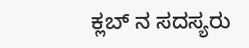ಕ್ಲಬ್ ನ ಸದಸ್ಯರು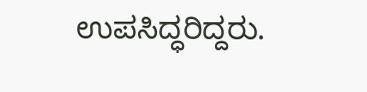ಉಪಸಿದ್ಧರಿದ್ದರು.